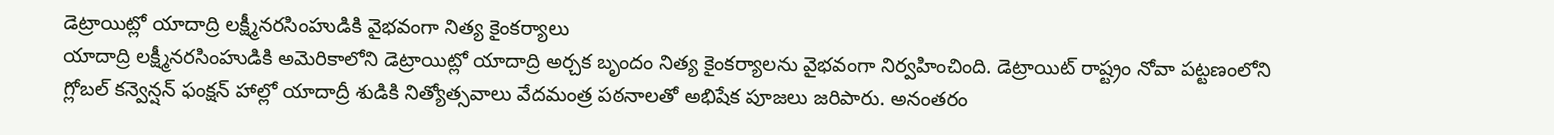డెట్రాయిట్లో యాదాద్రి లక్ష్మీనరసింహుడికి వైభవంగా నిత్య కైంకర్యాలు
యాదాద్రి లక్ష్మీనరసింహుడికి అమెరికాలోని డెట్రాయిట్లో యాదాద్రి అర్చక బృందం నిత్య కైంకర్యాలను వైభవంగా నిర్వహించింది. డెట్రాయిట్ రాష్ట్రం నోవా పట్టణంలోని గ్లోబల్ కన్వెన్షన్ ఫంక్షన్ హాల్లో యాదాద్రీ శుడికి నిత్యోత్సవాలు వేదమంత్ర పఠనాలతో అభిషేక పూజలు జరిపారు. అనంతరం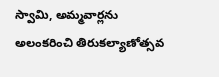స్వామి, అమ్మవార్లను అలంకరించి తిరుకల్యాణోత్సవ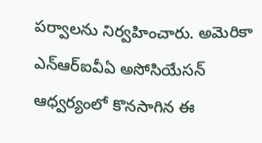పర్వాలను నిర్వహించారు. అమెరికా ఎన్ఆర్ఐవీఏ అసోసియేసన్ ఆధ్వర్యంలో కొనసాగిన ఈ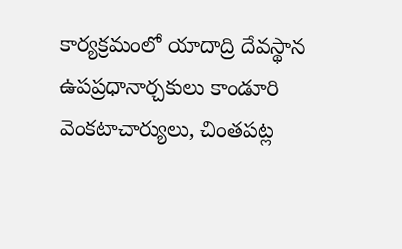కార్యక్రమంలో యాదాద్రి దేవస్థాన ఉపప్రధానార్చకులు కాండూరి వెంకటాచార్యులు, చింతపట్ల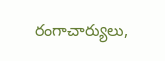రంగాచార్యులు,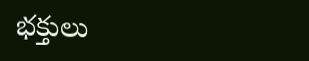భక్తులు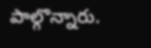పాల్గొన్నారు.